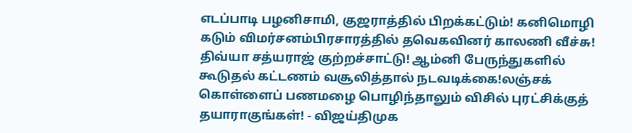எடப்பாடி பழனிசாமி, குஜராத்தில் பிறக்கட்டும்! கனிமொழி கடும் விமர்சனம்பிரசாரத்தில் தவெகவினர் காலணி வீச்சு! திவ்யா சத்யராஜ் குற்றச்சாட்டு! ஆம்னி பேருந்துகளில் கூடுதல் கட்டணம் வசூலித்தால் நடவடிக்கை!லஞ்சக் கொள்ளைப் பணமழை பொழிந்தாலும் விசில் புரட்சிக்குத் தயாராகுங்கள்! - விஜய்திமுக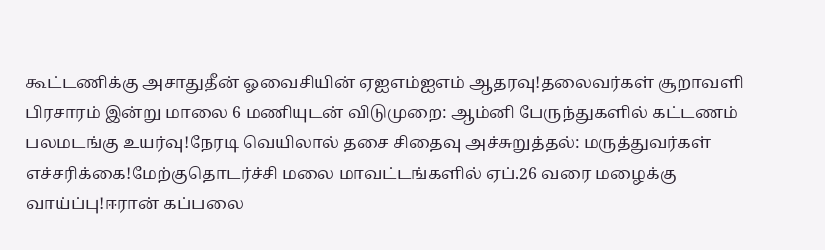கூட்டணிக்கு அசாதுதீன் ஓவைசியின் ஏஐஎம்ஐஎம் ஆதரவு!தலைவர்கள் சூறாவளி பிரசாரம் இன்று மாலை 6 மணியுடன் விடுமுறை: ஆம்னி பேருந்துகளில் கட்டணம் பலமடங்கு உயர்வு!நேரடி வெயிலால் தசை சிதைவு அச்சுறுத்தல்: மருத்துவர்கள் எச்சரிக்கை!மேற்குதொடர்ச்சி மலை மாவட்டங்களில் ஏப்.26 வரை மழைக்கு வாய்ப்பு!ஈரான் கப்பலை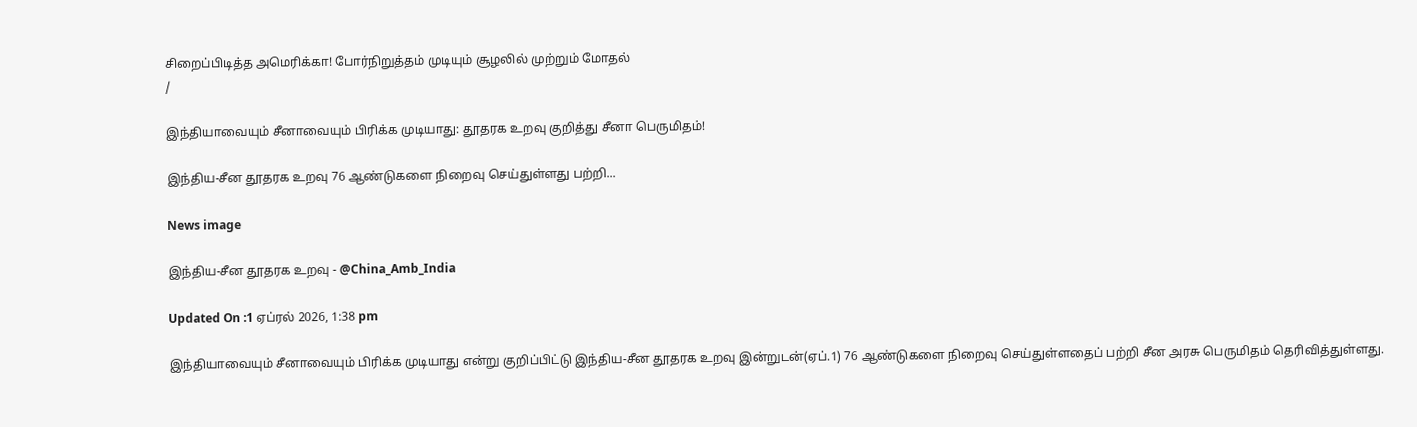சிறைப்பிடித்த அமெரிக்கா! போர்நிறுத்தம் முடியும் சூழலில் முற்றும் மோதல்
/

இந்தியாவையும் சீனாவையும் பிரிக்க முடியாது: தூதரக உறவு குறித்து சீனா பெருமிதம்!

இந்திய-சீன தூதரக உறவு 76 ஆண்டுகளை நிறைவு செய்துள்ளது பற்றி...

News image

இந்திய-சீன தூதரக உறவு - @China_Amb_India

Updated On :1 ஏப்ரல் 2026, 1:38 pm

இந்தியாவையும் சீனாவையும் பிரிக்க முடியாது என்று குறிப்பிட்டு இந்திய-சீன தூதரக உறவு இன்றுடன்(ஏப்.1) 76 ஆண்டுகளை நிறைவு செய்துள்ளதைப் பற்றி சீன அரசு பெருமிதம் தெரிவித்துள்ளது.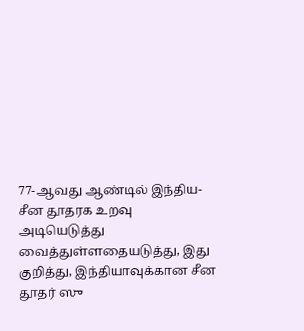77-ஆவது ஆண்டில் இந்திய-சீன தூதரக உறவு அடியெடுத்து வைத்துள்ளதையடுத்து, இது குறித்து, இந்தியாவுக்கான சீன தூதர் ஸு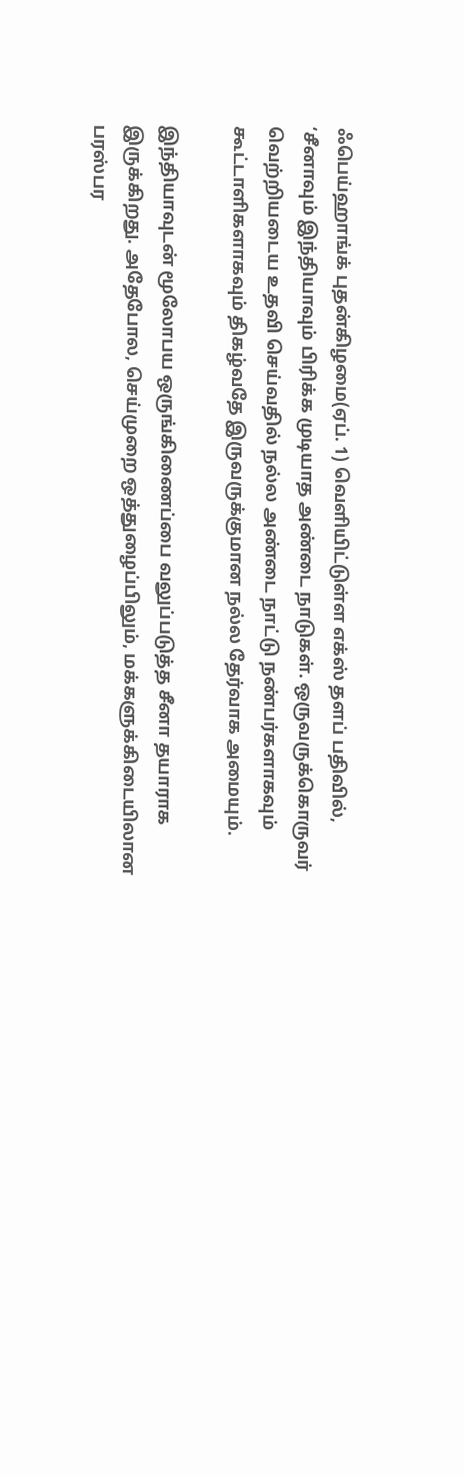ஃபெய்ஹாங்க் புதன்கிழமை(ஏப். 1) வெளியிட்டுள்ள எக்ஸ் தளப் பதிவில், ‘சீனாவும் இந்தியாவும் பிரிக்க முடியாத அண்டை நாடுகள். ஒருவருக்கொருவர் வெற்றியடைய உதவி செய்வதில் நல்ல அண்டை நாட்டு நண்பர்களாகவும் கூட்டாளிகளாகவும் திகழ்வதே இருவருக்குமான நல்ல தேர்வாக அமையும்.

இந்தியாவுடன் மூலோபய ஒருங்கிணைப்பை வலுப்படுத்த சீனா தயாராக இருக்கிறது. அதேபோல, செய்முறை ஒத்துழைப்பிலும், மக்களுக்கிடையிலான பரஸ்பர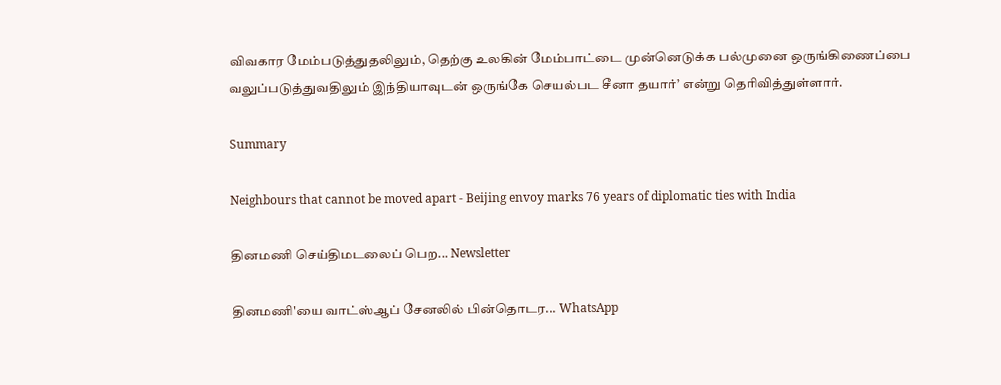விவகார மேம்படுத்துதலிலும், தெற்கு உலகின் மேம்பாட்டை முன்னெடுக்க பல்முனை ஒருங்கிணைப்பை வலுப்படுத்துவதிலும் இந்தியாவுடன் ஒருங்கே செயல்பட சீனா தயார்’ என்று தெரிவித்துள்ளார்.

Summary

Neighbours that cannot be moved apart - Beijing envoy marks 76 years of diplomatic ties with India

தினமணி செய்திமடலைப் பெற... Newsletter

தினமணி'யை வாட்ஸ்ஆப் சேனலில் பின்தொடர... WhatsApp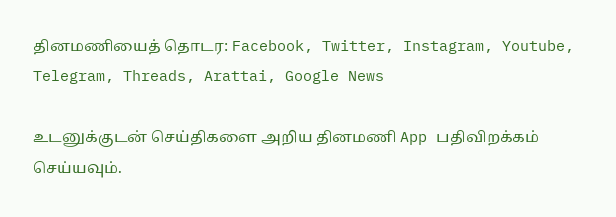தினமணியைத் தொடர: Facebook, Twitter, Instagram, Youtube, Telegram, Threads, Arattai, Google News

உடனுக்குடன் செய்திகளை அறிய தினமணி App பதிவிறக்கம் செய்யவும்.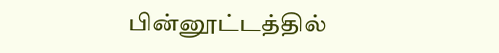பின்னூட்டத்தில்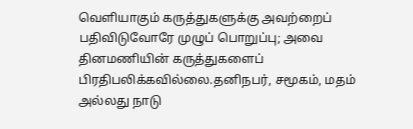வெளியாகும் கருத்துகளுக்கு அவற்றைப் பதிவிடுவோரே முழுப் பொறுப்பு; அவை தினமணியின் கருத்துகளைப் பிரதிபலிக்கவில்லை.தனிநபர், சமூகம், மதம் அல்லது நாடு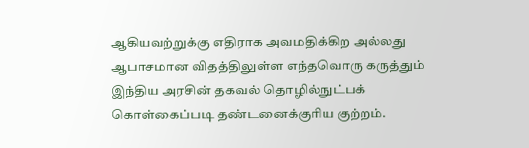ஆகியவற்றுக்கு எதிராக அவமதிக்கிற அல்லது ஆபாசமான விதத்திலுள்ள எந்தவொரு கருத்தும் இந்திய அரசின் தகவல் தொழில்நுட்பக் கொள்கைப்படி தண்டனைக்குரிய குற்றம்.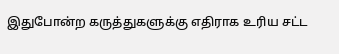இதுபோன்ற கருத்துகளுக்கு எதிராக உரிய சட்ட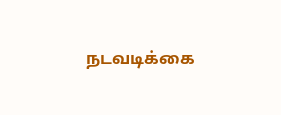நடவடிக்கை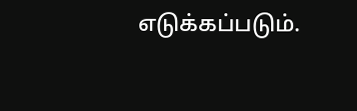எடுக்கப்படும்.